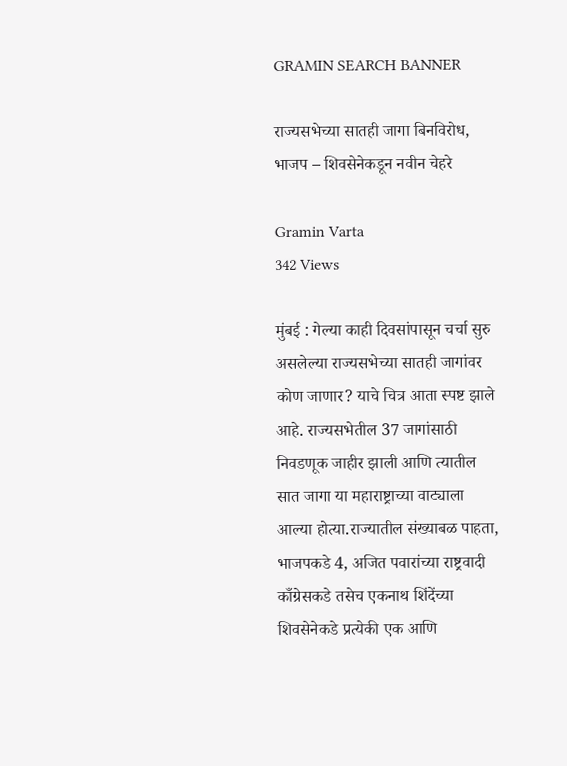GRAMIN SEARCH BANNER

राज्यसभेच्या सातही जागा बिनविरोध, भाजप – शिवसेनेकडून नवीन चेहरे

Gramin Varta
342 Views

मुंबई : गेल्या काही दिवसांपासून चर्चा सुरु असलेल्या राज्यसभेच्या सातही जागांवर कोण जाणार? याचे चित्र आता स्पष्ट झाले आहे. राज्यसभेतील 37 जागांसाठी निवडणूक जाहीर झाली आणि त्यातील सात जागा या महाराष्ट्राच्या वाट्याला आल्या होत्या.राज्यातील संख्याबळ पाहता, भाजपकडे 4, अजित पवारांच्या राष्ट्रवादी काँग्रेसकडे तसेच एकनाथ शिंदेंच्या शिवसेनेकडे प्रत्येकी एक आणि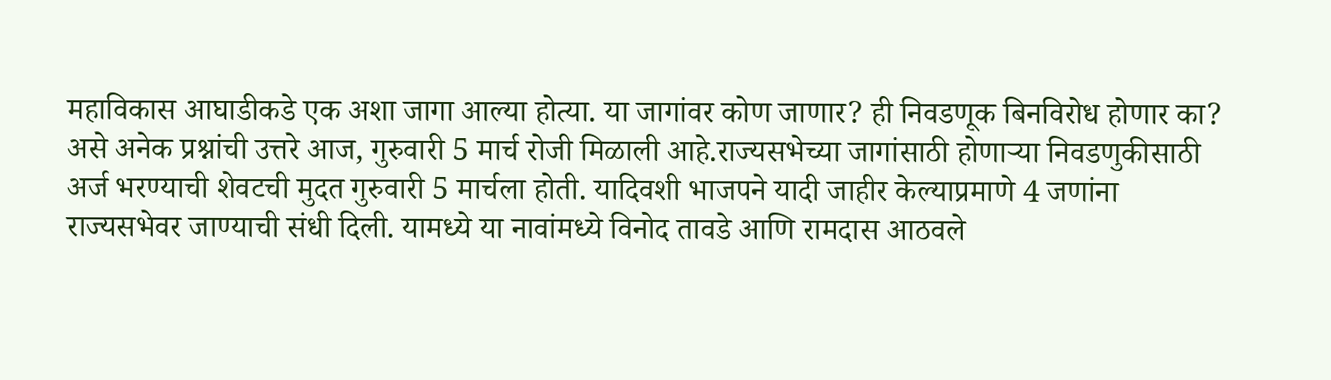महाविकास आघाडीकडे एक अशा जागा आल्या होत्या. या जागांवर कोण जाणार? ही निवडणूक बिनविरोध होणार का? असे अनेक प्रश्नांची उत्तरे आज, गुरुवारी 5 मार्च रोजी मिळाली आहे.राज्यसभेच्या जागांसाठी होणाऱ्या निवडणुकीसाठी अर्ज भरण्याची शेवटची मुदत गुरुवारी 5 मार्चला होती. यादिवशी भाजपने यादी जाहीर केल्याप्रमाणे 4 जणांना राज्यसभेवर जाण्याची संधी दिली. यामध्ये या नावांमध्ये विनोद तावडे आणि रामदास आठवले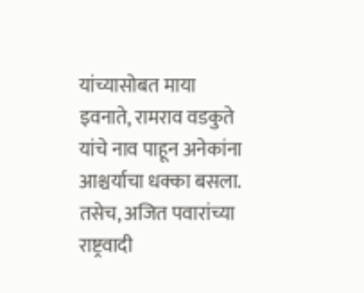यांच्यासोबत माया इवनाते, रामराव वडकुते यांचे नाव पाहून अनेकांना आश्चर्याचा धक्का बसला. तसेच, अजित पवारांच्या राष्ट्रवादी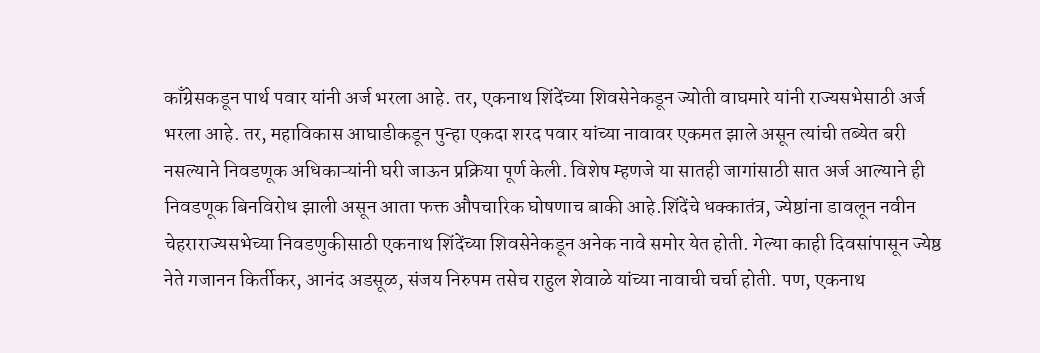काँग्रेसकडून पार्थ पवार यांनी अर्ज भरला आहे. तर, एकनाथ शिंदेंच्या शिवसेनेकडून ज्योती वाघमारे यांनी राज्यसभेसाठी अर्ज भरला आहे. तर, महाविकास आघाडीकडून पुन्हा एकदा शरद पवार यांच्या नावावर एकमत झाले असून त्यांची तब्येत बरी नसल्याने निवडणूक अधिकाऱ्यांनी घरी जाऊन प्रक्रिया पूर्ण केली. विशेष म्हणजे या सातही जागांसाठी सात अर्ज आल्याने ही निवडणूक बिनविरोध झाली असून आता फक्त औपचारिक घोषणाच बाकी आहे.शिंदेंचे धक्कातंत्र, ज्येष्ठांना डावलून नवीन चेहराराज्यसभेच्या निवडणुकीसाठी एकनाथ शिंदेंच्या शिवसेनेकडून अनेक नावे समोर येत होती. गेल्या काही दिवसांपासून ज्येष्ठ नेते गजानन किर्तीकर, आनंद अडसूळ, संजय निरुपम तसेच राहुल शेवाळे यांच्या नावाची चर्चा होती. पण, एकनाथ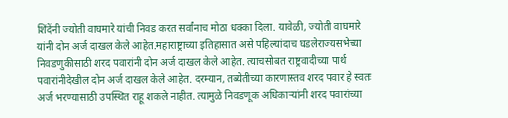शिंदेंनी ज्योती वाघमारे यांची निवड करत सर्वांनाच मोठा धक्का दिला. यावेळी, ज्योती वाघमारे यांनी दोन अर्ज दाखल केले आहेत.महाराष्ट्राच्या इतिहासात असे पहिल्यांदाच घडलेराज्यसभेच्या निवडणुकीसाठी शरद पवारांनी दोन अर्ज दाखल केले आहेत. त्याचसोबत राष्ट्रवादीच्या पार्थ पवारांनीदेखील दोन अर्ज दाखल केले आहेत. दरम्यान, तब्येतीच्या कारणास्तव शरद पवार हे स्वतः अर्ज भरण्यासाठी उपस्थित राहू शकले नाहीत. त्यामुळे निवडणूक अधिकाऱ्यांनी शरद पवारांच्या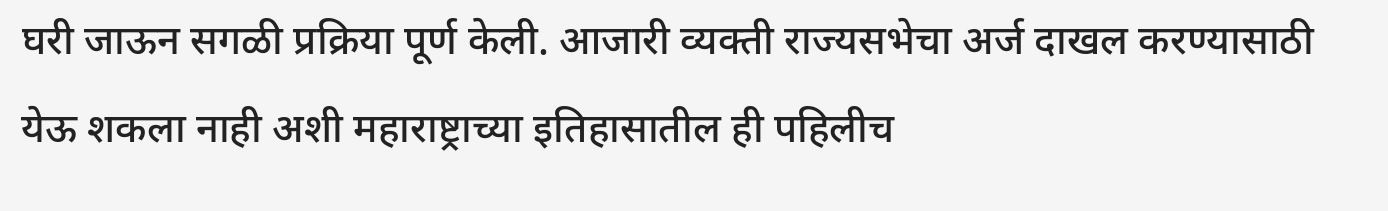घरी जाऊन सगळी प्रक्रिया पूर्ण केली. आजारी व्यक्ती राज्यसभेचा अर्ज दाखल करण्यासाठी येऊ शकला नाही अशी महाराष्ट्राच्या इतिहासातील ही पहिलीच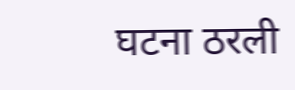घटना ठरली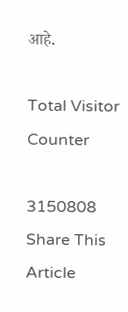आहे.

Total Visitor Counter

3150808
Share This Article